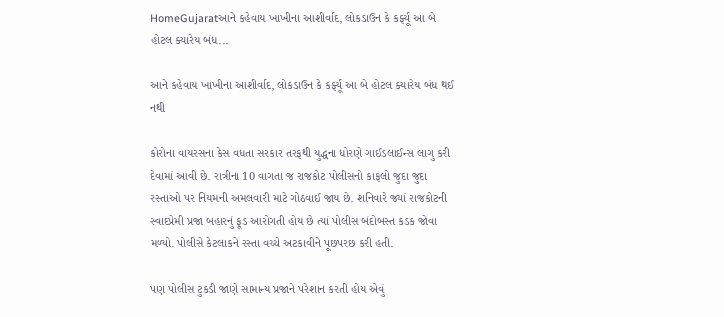HomeGujaratઆને કહેવાય ખાખીના આશીર્વાદ, લોકડાઉન કે કર્ફ્યૂ આ બે હોટલ ક્યારેય બંધ...

આને કહેવાય ખાખીના આશીર્વાદ, લોકડાઉન કે કર્ફ્યૂ આ બે હોટલ ક્યારેય બંધ થઈ નથી

કોરોના વાયરસના કેસ વધતા સરકાર તરફથી યુદ્ધના ધોરણે ગાઈડલાઈન્સ લાગુ કરી દેવામાં આવી છે. રાત્રીના 10 વાગતા જ રાજકોટ પોલીસનો કાફલો જુદા જુદા રસ્તાઓ પર નિયમની અમલવારી માટે ગોઠવાઈ જાય છે. શનિવારે જ્યાં રાજકોટની સ્વાદપ્રેમી પ્રજા બહારનું ફૂડ આરોગતી હોય છે ત્યાં પોલીસ બંદોબસ્ત કડક જોવા મળ્યો. પોલીસે કેટલાકને રસ્તા વચ્ચે અટકાવીને પૂછપરછ કરી હતી.

પણ પોલીસ ટુકડી જાણે સામાન્ય પ્રજાને પરેશાન કરતી હોય એવું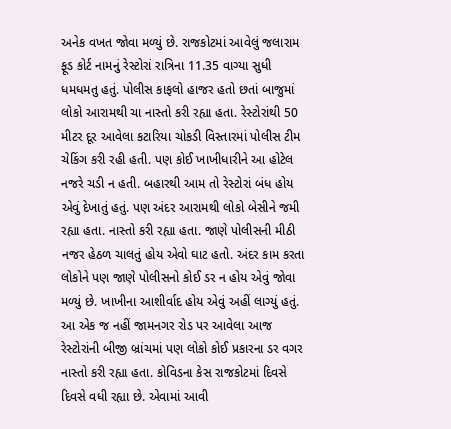અનેક વખત જોવા મળ્યું છે. રાજકોટમાં આવેલું જલારામ ફૂડ કોર્ટ નામનું રેસ્ટોરાં રાત્રિના 11.35 વાગ્યા સુધી ધમધમતુ હતું. પોલીસ કાફલો હાજર હતો છતાં બાજુમાં લોકો આરામથી ચા નાસ્તો કરી રહ્યા હતા. રેસ્ટોરાંથી 50 મીટર દૂર આવેલા કટારિયા ચોકડી વિસ્તારમાં પોલીસ ટીમ ચેકિંગ કરી રહી હતી. પણ કોઈ ખાખીધારીને આ હોટેલ નજરે ચડી ન હતી. બહારથી આમ તો રેસ્ટોરાં બંધ હોય એવું દેખાતું હતું. પણ અંદર આરામથી લોકો બેસીને જમી રહ્યા હતા. નાસ્તો કરી રહ્યા હતા. જાણે પોલીસની મીઠી નજર હેઠળ ચાલતું હોય એવો ઘાટ હતો. અંદર કામ કરતા લોકોને પણ જાણે પોલીસનો કોઈ ડર ન હોય એવું જોવા મળ્યું છે. ખાખીના આશીર્વાદ હોય એવું અહીં લાગ્યું હતું. આ એક જ નહીં જામનગર રોડ પર આવેલા આજ રેસ્ટોરાંની બીજી બ્રાંચમાં પણ લોકો કોઈ પ્રકારના ડર વગર નાસ્તો કરી રહ્યા હતા. કોવિડના કેસ રાજકોટમાં દિવસે દિવસે વધી રહ્યા છે. એવામાં આવી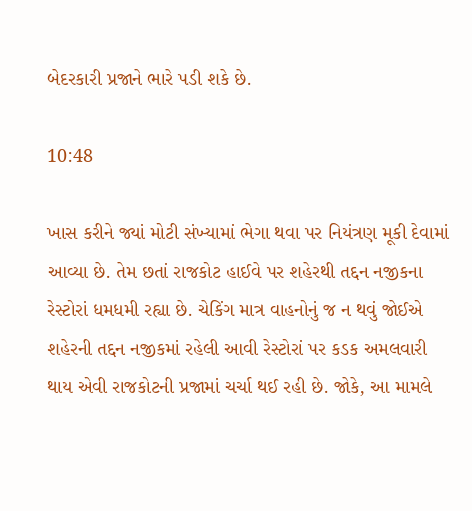બેદરકારી પ્રજાને ભારે પડી શકે છે.

10:48

ખાસ કરીને જ્યાં મોટી સંખ્યામાં ભેગા થવા પર નિયંત્રણ મૂકી દેવામાં આવ્યા છે. તેમ છતાં રાજકોટ હાઈવે પર શહેરથી તદ્દન નજીકના રેસ્ટોરાં ધમધમી રહ્યા છે. ચેકિંગ માત્ર વાહનોનું જ ન થવું જોઈએ શહેરની તદ્દન નજીકમાં રહેલી આવી રેસ્ટોરાં પર કડક અમલવારી થાય એવી રાજકોટની પ્રજામાં ચર્ચા થઈ રહી છે. જોકે, આ મામલે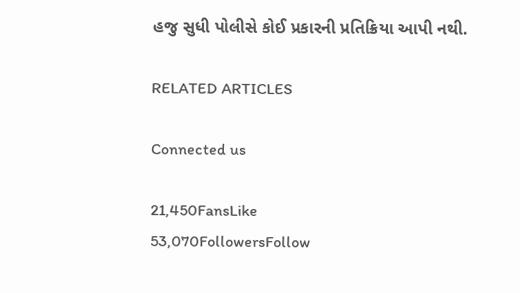હજુ સુધી પોલીસે કોઈ પ્રકારની પ્રતિક્રિયા આપી નથી.

RELATED ARTICLES

Connected us

21,450FansLike
53,070FollowersFollow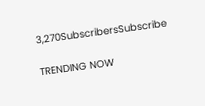3,270SubscribersSubscribe

TRENDING NOW